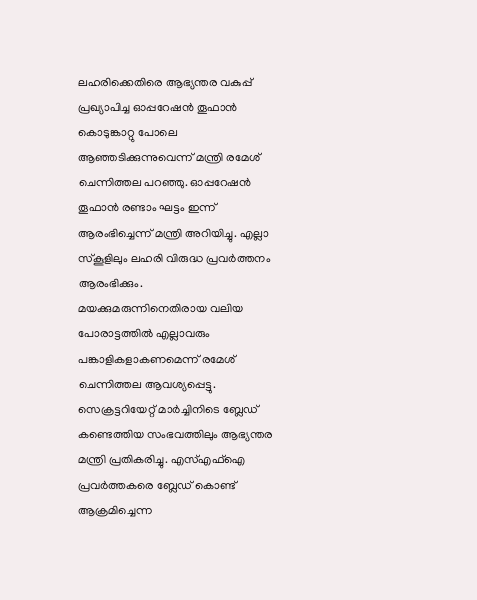ലഹരിക്കെതിരെ ആഭ്യന്തര വകുപ്പ് പ്രഖ്യാപിച്ച ഓപ്പറേഷൻ തൂഫാൻ കൊടുങ്കാറ്റു പോലെ ആഞ്ഞടിക്കുന്നുവെന്ന് മന്ത്രി രമേശ് ചെന്നിത്തല പറഞ്ഞു. ഓപ്പറേഷൻ തൂഫാൻ രണ്ടാം ഘട്ടം ഇന്ന് ആരംഭിച്ചെന്ന് മന്ത്രി അറിയിച്ചു. എല്ലാ സ്കൂളിലും ലഹരി വിരുദ്ധ പ്രവർത്തനം ആരംഭിക്കും.
മയക്കുമരുന്നിനെതിരായ വലിയ പോരാട്ടത്തിൽ എല്ലാവരും പങ്കാളികളാകണമെന്ന് രമേശ് ചെന്നിത്തല ആവശ്യപ്പെട്ടു. സെക്രട്ടറിയേറ്റ് മാർച്ചിനിടെ ബ്ലേഡ് കണ്ടെത്തിയ സംഭവത്തിലും ആഭ്യന്തര മന്ത്രി പ്രതികരിച്ചു. എസ്എഫ്ഐ പ്രവർത്തകരെ ബ്ലേഡ് കൊണ്ട് ആക്രമിച്ചെന്ന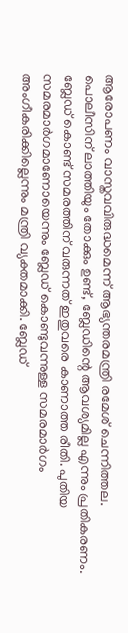ആരോപണം വാസ്തവവിരുദ്ധമെന്ന് ആഭ്യന്തരമന്ത്രി രമേശ് ചെന്നിത്തല.
പൊലീസിന് ലാത്തിയും തോക്കും ഉണ്ട്, ബ്ലേഡിന്റെ ആവശ്യമില്ല എന്നും പ്രതികരണം. ബ്ലേഡ് കൊണ്ട് സമരത്തിന് വരുന്നത് ഇതുവരെ കാണാത്ത രീതി. പുതിയ സമരമാർഗമാണോയെന്നും ബ്ലേഡ് കൊണ്ടുവന്നുള്ള സമരമാർഗം അംഗീകരിക്കില്ലെന്നും മന്ത്രി വ്യക്തമാക്കി. ബ്ലേഡ്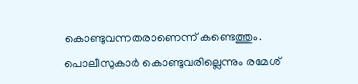കൊണ്ടുവന്നതരാണെന്ന് കണ്ടെത്തും. പൊലീസുകാർ കൊണ്ടുവരില്ലെന്നും രമേശ്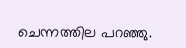ചെന്നത്തില പറഞ്ഞു.